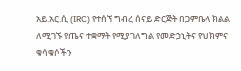አይ.አር.ሲ (IRC) የተሰኘ ግብረ ሰናይ ድርጅት በጋምቤላ ክልል ለሚገኙ የጤና ተቋማት የሚያገለግል የመድኃኒትና የህክምና ቁሳቁሶችን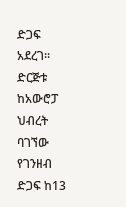ድጋፍ አደረገ።
ድርጅቱ ከአውሮፓ ህብረት ባገኘው የገንዘብ ድጋፍ ከ13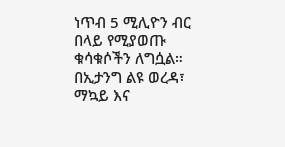ነጥብ 5 ሚሊዮን ብር በላይ የሚያወጡ ቁሳቁሶችን ለግሷል።
በኢታንግ ልዩ ወረዳ፣ ማኳይ እና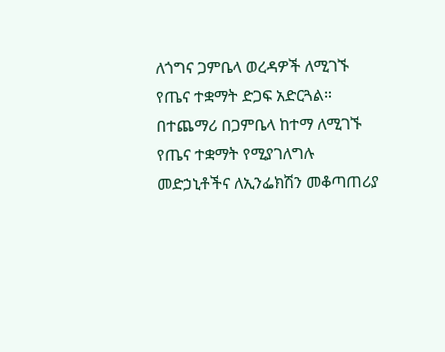ለጎግና ጋምቤላ ወረዳዎች ለሚገኙ የጤና ተቋማት ድጋፍ አድርጓል።
በተጨማሪ በጋምቤላ ከተማ ለሚገኙ የጤና ተቋማት የሚያገለግሉ መድኃኒቶችና ለኢንፌክሽን መቆጣጠሪያ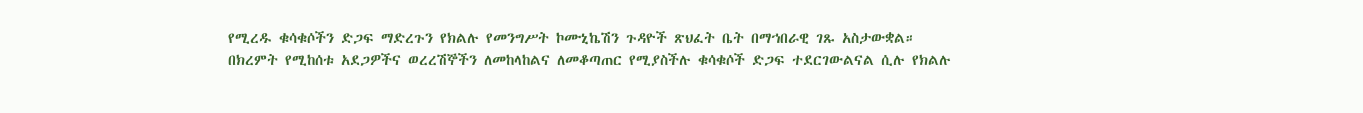የሚረዱ ቁሳቁሶችን ድጋፍ ማድረጉን የክልሉ የመንግሥት ኮሙኒኬሽን ጉዳዮች ጽህፈት ቤት በማኀበራዊ ገጹ አስታውቋል።
በክረምት የሚከሰቱ አደጋዎችና ወረረሽኞችን ለመከላከልና ለመቆጣጠር የሚያስችሉ ቁሳቁሶች ድጋፍ ተደርገውልናል ሲሉ የክልሉ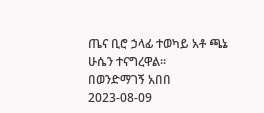ጤና ቢሮ ኃላፊ ተወካይ አቶ ጫኔ ሁሴን ተናግረዋል።
በወንድማገኝ አበበ
2023-08-09